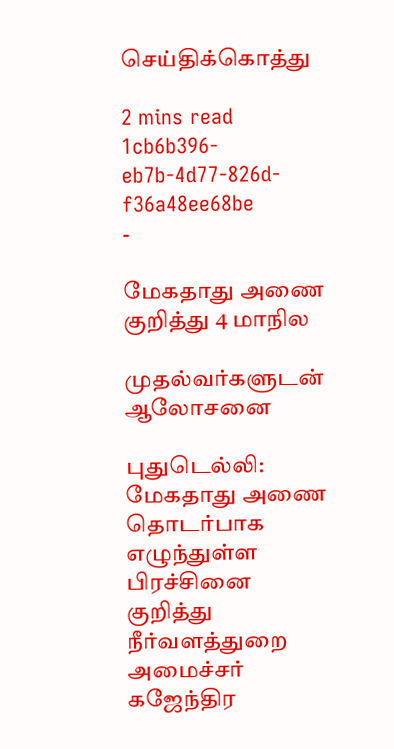செய்திக்கொத்து

2 mins read
1cb6b396-eb7b-4d77-826d-f36a48ee68be
-

மேகதாது அணை குறித்து 4 மாநில

முதல்வர்களுடன் ஆலோசனை

புதுடெல்லி: மேகதாது அணை தொடர்பாக எழுந்துள்ள பிரச்சினை குறித்து நீர்வளத்துறை அமைச்சர் கஜேந்திர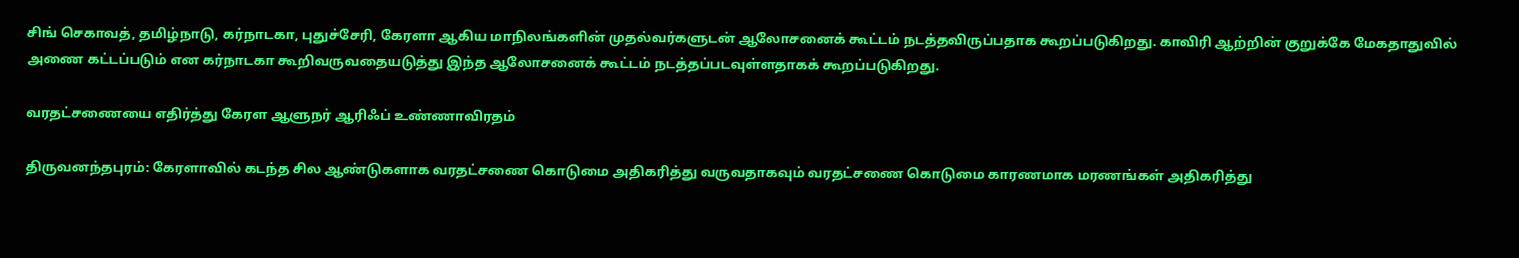சிங் செகாவத், தமிழ்நாடு, கர்நாடகா, புதுச்சேரி, கேரளா ஆகிய மாநிலங்களின் முதல்வர்களுடன் ஆலோசனைக் கூட்டம் நடத்தவிருப்பதாக கூறப்படுகிறது. காவிரி ஆற்றின் குறுக்கே மேகதாதுவில் அணை கட்டப்படும் என கர்நாடகா கூறிவருவதையடுத்து இந்த ஆலோசனைக் கூட்டம் நடத்தப்படவுள்ளதாகக் கூறப்படுகிறது.

வரதட்சணையை எதிர்த்து கேரள ஆளுநர் ஆரிஃப் உண்ணாவிரதம்

திருவனந்தபுரம்: கேரளாவில் கடந்த சில ஆண்டுகளாக வரதட்சணை கொடுமை அதிகரித்து வருவதாகவும் வரதட்சணை கொடுமை காரணமாக மரணங்கள் அதிகரித்து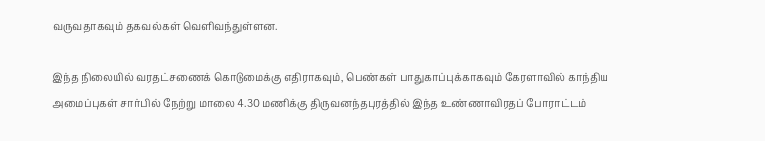வருவதாகவும் தகவல்கள் வெளிவந்துள்ளன.

இந்த நிலையில் வரதட்சணைக் கொடுமைக்கு எதிராகவும், பெண்கள் பாதுகாப்புக்காகவும் கேரளாவில் காந்திய அமைப்புகள் சார்பில் நேற்று மாலை 4.30 மணிக்கு திருவனந்தபுரத்தில் இந்த உண்ணாவிரதப் போராட்டம்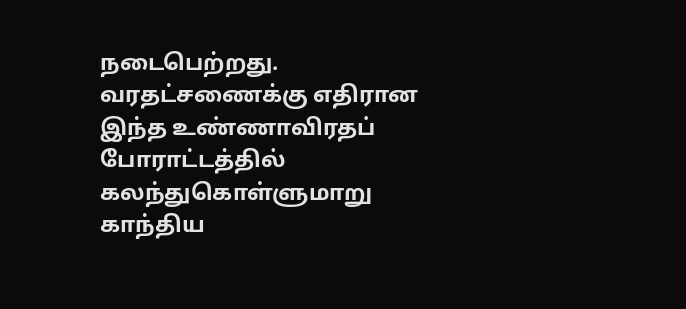நடைபெற்றது. வரதட்சணைக்கு எதிரான இந்த உண்ணாவிரதப் போராட்டத்தில் கலந்துகொள்ளுமாறு காந்திய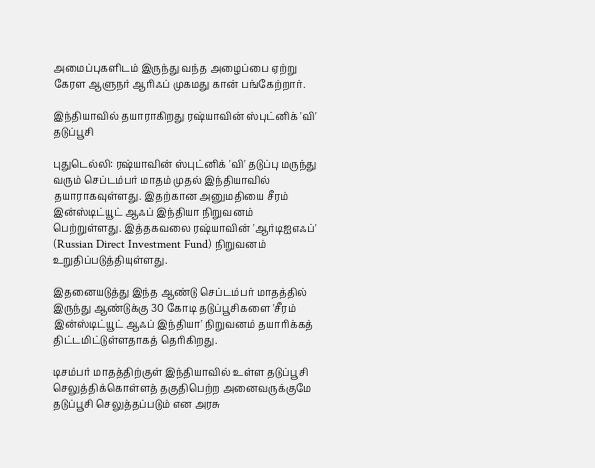அமைப்புகளிடம் இருந்து வந்த அழைப்பை ஏற்று கேரள ஆளுநர் ஆரிஃப் முகமது கான் பங்கேற்றார்.

இந்தியாவில் தயாராகிறது ரஷ்யாவின் ஸ்புட்னிக் 'வி' தடுப்பூசி

புதுடெல்லி: ரஷ்யாவின் ஸ்புட்னிக் 'வி' தடுப்பு மருந்து வரும் செப்டம்பர் மாதம் முதல் இந்தியாவில் தயாராகவுள்ளது. இதற்கான அனுமதியை சீரம் இன்ஸ்டிட்யூட் ஆஃப் இந்தியா நிறுவனம் பெற்றுள்ளது. இத்தகவலை ரஷ்யாவின் 'ஆர்டிஐஎஃப்' (Russian Direct Investment Fund) நிறுவனம் உறுதிப்படுத்தியுள்ளது.

இதனையடுத்து இந்த ஆண்டு செப்டம்பர் மாதத்தில் இருந்து ஆண்டுக்கு 30 கோடி தடுப்பூசிகளை 'சீரம் இன்ஸ்டிட்யூட் ஆஃப் இந்தியா' நிறுவனம் தயாரிக்கத் திட்டமிட்டுள்ளதாகத் தெரிகிறது.

டிசம்பர் மாதத்திற்குள் இந்தியாவில் உள்ள தடுப்பூசி செலுத்திக்கொள்ளத் தகுதிபெற்ற அனைவருக்குமே தடுப்பூசி செலுத்தப்படும் என அரசு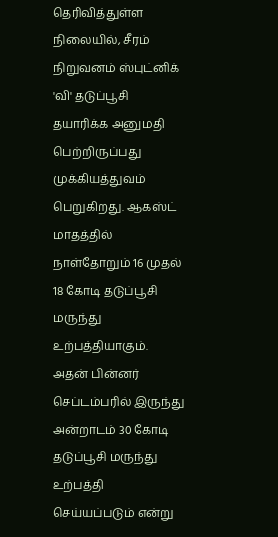தெரிவித்துள்ள நிலையில், சீரம் நிறுவனம் ஸ்புட்னிக் 'வி' தடுப்பூசி தயாரிக்க அனுமதி பெற்றிருப்பது முக்கியத்துவம் பெறுகிறது. ஆகஸ்ட் மாதத்தில் நாள்தோறும் 16 முதல் 18 கோடி தடுப்பூசி மருந்து உற்பத்தியாகும். அதன் பின்னர் செப்டம்பரில் இருந்து அன்றாடம் 30 கோடி தடுப்பூசி மருந்து உற்பத்தி செய்யப்படும் என்று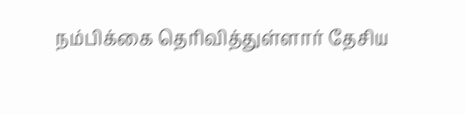நம்பிக்கை தெரிவித்துள்ளார் தேசிய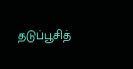தடுப்பூசித்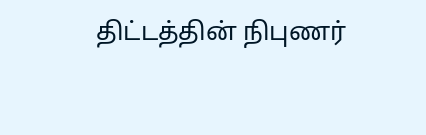திட்டத்தின் நிபுணர்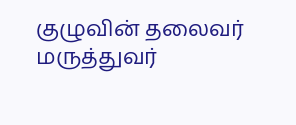குழுவின் தலைவர் மருத்துவர்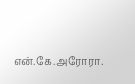என்.கே.அரோரா.